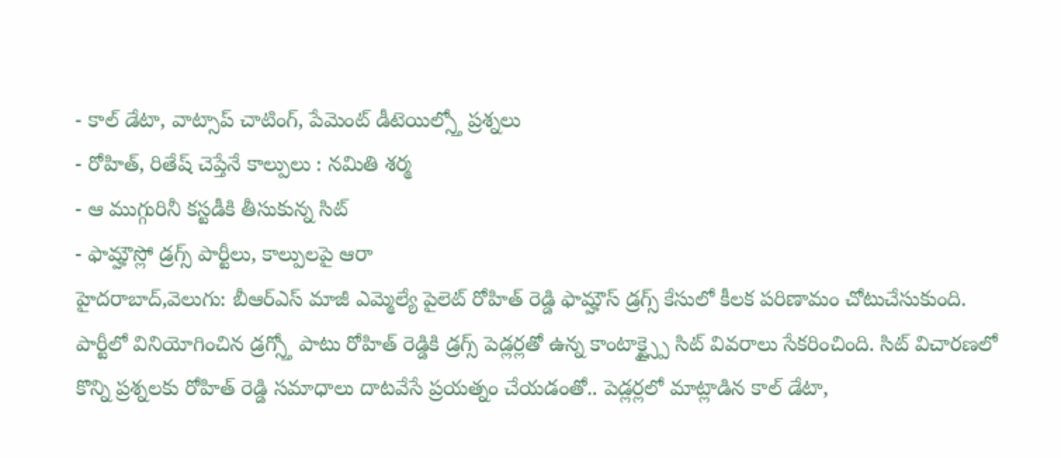- కాల్ డేటా, వాట్సాప్ చాటింగ్, పేమెంట్ డీటెయిల్స్తో ప్రశ్నలు
- రోహిత్, రితేష్ చెప్తేనే కాల్పులు : నమితి శర్మ
- ఆ ముగ్గురినీ కస్టడీకి తీసుకున్న సిట్
- ఫామ్హౌస్లో డ్రగ్స్ పార్టీలు, కాల్పులపై ఆరా
హైదరాబాద్,వెలుగు: బీఆర్ఎస్ మాజీ ఎమ్మెల్యే పైలెట్ రోహిత్ రెడ్డి ఫామ్హౌస్ డ్రగ్స్ కేసులో కీలక పరిణామం చోటుచేసుకుంది. పార్టీలో వినియోగించిన డ్రగ్స్తో పాటు రోహిత్ రెడ్డికి డ్రగ్స్ పెడ్లర్లతో ఉన్న కాంటాక్ట్స్పై సిట్ వివరాలు సేకరించింది. సిట్ విచారణలో కొన్ని ప్రశ్నలకు రోహిత్ రెడ్డి సమాధాలు దాటవేసే ప్రయత్నం చేయడంతో.. పెడ్లర్లలో మాట్లాడిన కాల్ డేటా,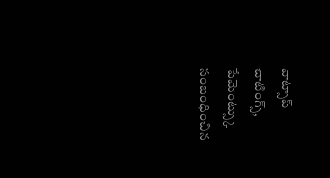వాట్సాప్ చాటింగ్స్, పేమెంట్స్కు సంబంధించిన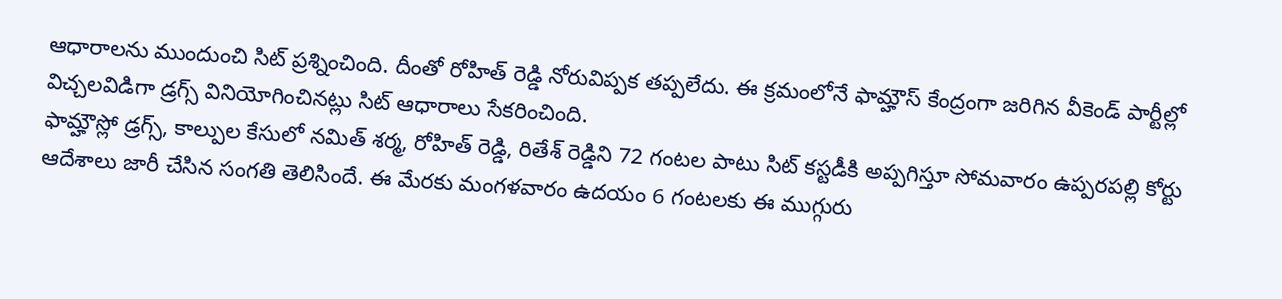ఆధారాలను ముందుంచి సిట్ ప్రశ్నించింది. దీంతో రోహిత్ రెడ్డి నోరువిప్పక తప్పలేదు. ఈ క్రమంలోనే ఫామ్హౌస్ కేంద్రంగా జరిగిన వీకెండ్ పార్టీల్లో విచ్చలవిడిగా డ్రగ్స్ వినియోగించినట్లు సిట్ ఆధారాలు సేకరించింది.
ఫామ్హౌస్లో డ్రగ్స్, కాల్పుల కేసులో నమిత్ శర్మ, రోహిత్ రెడ్డి, రితేశ్ రెడ్డిని 72 గంటల పాటు సిట్ కస్టడీకి అప్పగిస్తూ సోమవారం ఉప్పరపల్లి కోర్టు ఆదేశాలు జారీ చేసిన సంగతి తెలిసిందే. ఈ మేరకు మంగళవారం ఉదయం 6 గంటలకు ఈ ముగ్గురు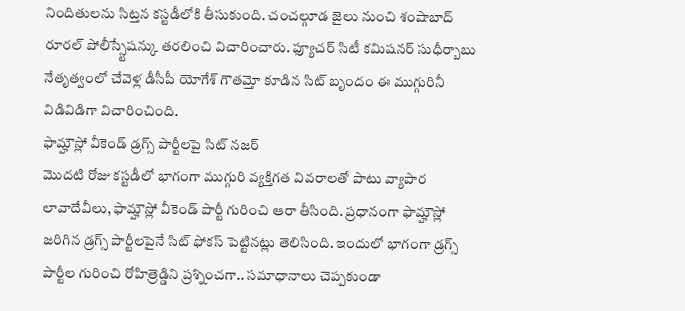నిందితులను సిట్తన కస్టడీలోకి తీసుకుంది. చంచల్గూడ జైలు నుంచి శంషాబాద్ రూరల్ పోలీస్స్టేషన్కు తరలించి విచారించారు. ఫ్యూచర్ సిటీ కమిషనర్ సుధీర్బాబు నేతృత్వంలో చేవెళ్ల డీసీపీ యోగేశ్ గౌతమ్తో కూడిన సిట్ బృందం ఈ ముగ్గురినీ విడివిడిగా విచారించింది.
ఫామ్హౌస్లో వీకెండ్ డ్రగ్స్ పార్టీలపై సిట్ నజర్
మొదటి రోజు కస్టడీలో భాగంగా ముగ్గురి వ్యక్తిగత వివరాలతో పాటు వ్యాపార లావాదేవీలు, ఫామ్హౌస్లో వీకెండ్ పార్టీ గురించి ఆరా తీసింది. ప్రధానంగా ఫామ్హౌస్లో జరిగిన డ్రగ్స్ పార్టీలపైనే సిట్ ఫోకస్ పెట్టినట్లు తెలిసింది. ఇందులో భాగంగా డ్రగ్స్ పార్టీల గురించి రోహిత్రెడ్డిని ప్రశ్నించగా.. సమాధానాలు చెప్పకుండా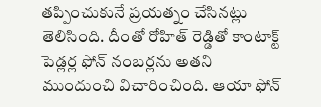తప్పించుకునే ప్రయత్నం చేసినట్లు తెలిసింది. దీంతో రోహిత్ రెడ్డితో కాంటాక్ట్ పెడ్లర్ల ఫోన్ నంబర్లను అతని ముందుంచి విచారించింది. ఆయా ఫోన్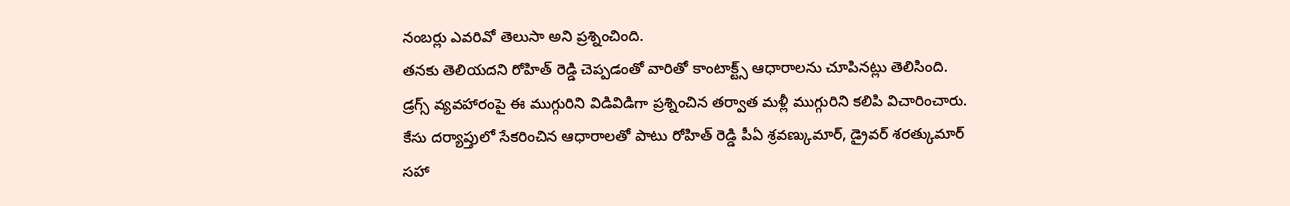నంబర్లు ఎవరివో తెలుసా అని ప్రశ్నించింది.
తనకు తెలియదని రోహిత్ రెడ్డి చెప్పడంతో వారితో కాంటాక్ట్స్ ఆధారాలను చూపినట్లు తెలిసింది. డ్రగ్స్ వ్యవహారంపై ఈ ముగ్గురిని విడివిడిగా ప్రశ్నించిన తర్వాత మళ్లీ ముగ్గురిని కలిపి విచారించారు. కేసు దర్యాప్తులో సేకరించిన ఆధారాలతో పాటు రోహిత్ రెడ్డి పీఏ శ్రవణ్కుమార్, డ్రైవర్ శరత్కుమార్ సహా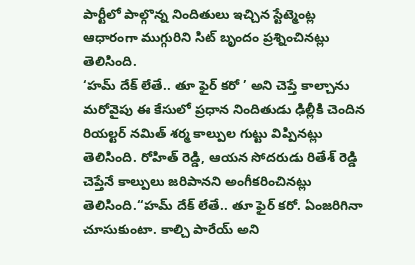పార్టీలో పాల్గొన్న నిందితులు ఇచ్చిన స్టేట్మెంట్ల ఆధారంగా ముగ్గురిని సిట్ బృందం ప్రశ్నించినట్లు తెలిసింది.
‘హమ్ దేక్ లేతే.. తూ ఫైర్ కరో ’ అని చెప్తే కాల్చాను
మరోవైపు ఈ కేసులో ప్రధాన నిందితుడు ఢిల్లీకి చెందిన రియల్టర్ నమిత్ శర్మ కాల్పుల గుట్టు విప్పినట్లు తెలిసింది. రోహిత్ రెడ్డి, ఆయన సోదరుడు రితేశ్ రెడ్డి చెప్తేనే కాల్పులు జరిపానని అంగీకరించినట్లు తెలిసింది.‘‘హమ్ దేక్ లేతే.. తూ ఫైర్ కరో. ఏంజరిగినా చూసుకుంటా. కాల్చి పారేయ్ అని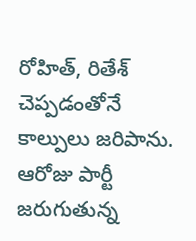రోహిత్, రితేశ్ చెప్పడంతోనే కాల్పులు జరిపాను. ఆరోజు పార్టీ జరుగుతున్న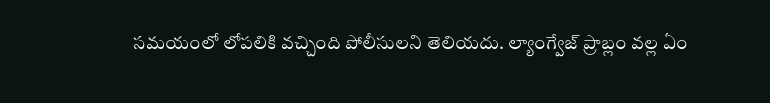సమయంలో లోపలికి వచ్చింది పోలీసులని తెలియదు. ల్యాంగ్వేజ్ ప్రాబ్లం వల్ల ఏం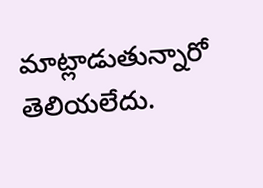మాట్లాడుతున్నారో తెలియలేదు.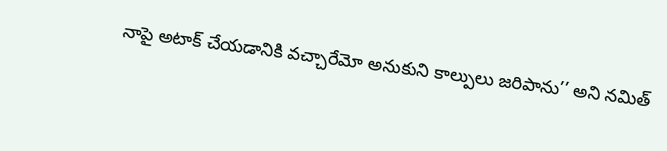నాపై అటాక్ చేయడానికి వచ్చారేమో అనుకుని కాల్పులు జరిపాను’’ అని నమిత్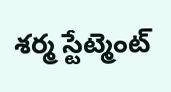శర్మ స్టేట్మెంట్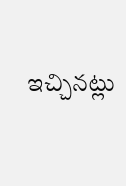ఇచ్చినట్లు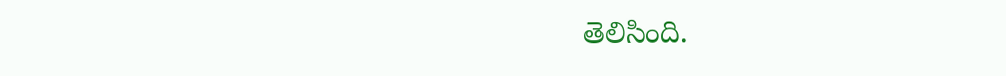తెలిసింది.